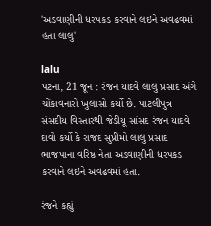'અડવાણીની ધરપકડ કરવાને લઇને અવઢવમાં હતા લાલુ'

lalu
પટના, 21 જૂન : રંજન યાદવે લાલુ પ્રસાદ અંગે ચોંકાવનારો ખુલાસો કર્યો છે. પાટલીપુત્ર સંસદીય વિસ્તારથી જેડીયૂ સાંસદ રંજન યાદવે દાવો કર્યો કે રાજદ સુપ્રીમો લાલુ પ્રસાદ ભાજપાના વરિષ્ઠ નેતા અડવાણીની ધરપકડ કરવાને લઇને અવઢવમાં હતા.

રંજને કહ્યું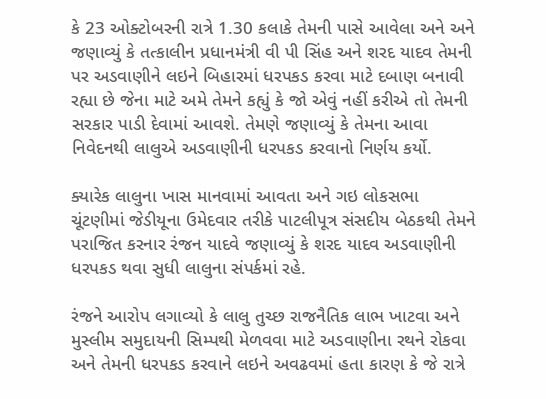કે 23 ઓક્ટોબરની રાત્રે 1.30 કલાકે તેમની પાસે આવેલા અને અને જણાવ્યું કે તત્કાલીન પ્રધાનમંત્રી વી પી સિંહ અને શરદ યાદવ તેમની પર અડવાણીને લઇને બિહારમાં ધરપકડ કરવા માટે દબાણ બનાવી રહ્યા છે જેના માટે અમે તેમને કહ્યું કે જો એવું નહીં કરીએ તો તેમની સરકાર પાડી દેવામાં આવશે. તેમણે જણાવ્યું કે તેમના આવા નિવેદનથી લાલુએ અડવાણીની ધરપકડ કરવાનો નિર્ણય કર્યો.

ક્યારેક લાલુના ખાસ માનવામાં આવતા અને ગઇ લોકસભા ચૂંટણીમાં જેડીયૂના ઉમેદવાર તરીકે પાટલીપૂત્ર સંસદીય બેઠકથી તેમને પરાજિત કરનાર રંજન યાદવે જણાવ્યું કે શરદ યાદવ અડવાણીની ધરપકડ થવા સુધી લાલુના સંપર્કમાં રહે.

રંજને આરોપ લગાવ્યો કે લાલુ તુચ્છ રાજનૈતિક લાભ ખાટવા અને મુસ્લીમ સમુદાયની સિમ્પથી મેળવવા માટે અડવાણીના રથને રોકવા અને તેમની ધરપકડ કરવાને લઇને અવઢવમાં હતા કારણ કે જે રાત્રે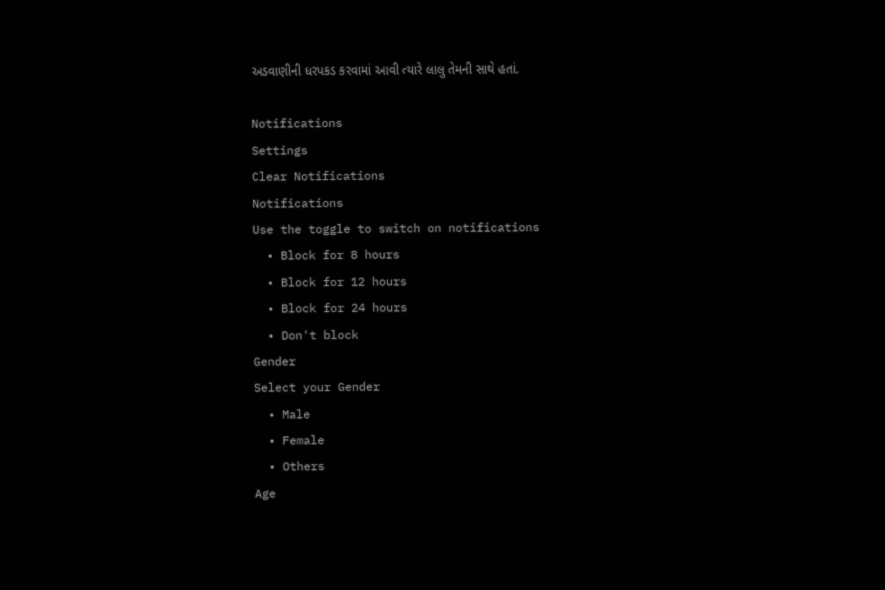અડવાણીની ધરપકડ કરવામાં આવી ત્યારે લાલુ તેમની સાથે હતાં.

Notifications
Settings
Clear Notifications
Notifications
Use the toggle to switch on notifications
  • Block for 8 hours
  • Block for 12 hours
  • Block for 24 hours
  • Don't block
Gender
Select your Gender
  • Male
  • Female
  • Others
Age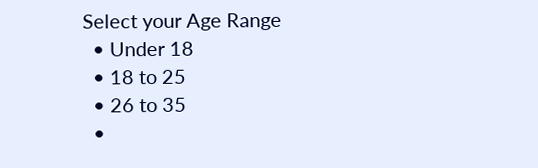Select your Age Range
  • Under 18
  • 18 to 25
  • 26 to 35
  •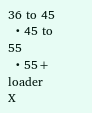36 to 45
  • 45 to 55
  • 55+
loader
X